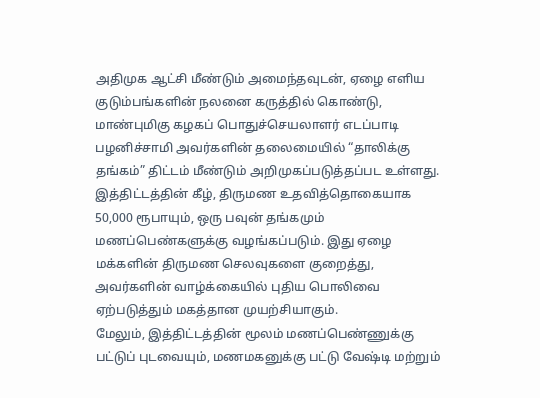அதிமுக ஆட்சி மீண்டும் அமைந்தவுடன், ஏழை எளிய குடும்பங்களின் நலனை கருத்தில் கொண்டு, மாண்புமிகு கழகப் பொதுச்செயலாளர் எடப்பாடி பழனிச்சாமி அவர்களின் தலைமையில் “தாலிக்கு தங்கம்” திட்டம் மீண்டும் அறிமுகப்படுத்தப்பட உள்ளது. இத்திட்டத்தின் கீழ், திருமண உதவித்தொகையாக 50,000 ரூபாயும், ஒரு பவுன் தங்கமும் மணப்பெண்களுக்கு வழங்கப்படும். இது ஏழை மக்களின் திருமண செலவுகளை குறைத்து, அவர்களின் வாழ்க்கையில் புதிய பொலிவை ஏற்படுத்தும் மகத்தான முயற்சியாகும்.
மேலும், இத்திட்டத்தின் மூலம் மணப்பெண்ணுக்கு பட்டுப் புடவையும், மணமகனுக்கு பட்டு வேஷ்டி மற்றும்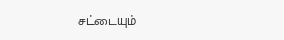சட்டையும்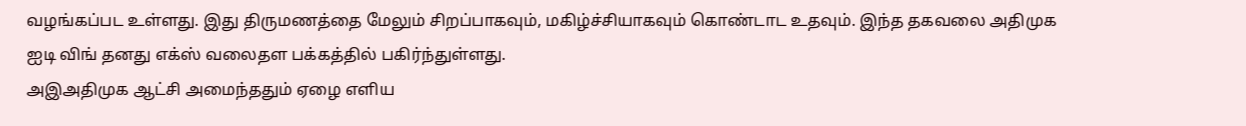வழங்கப்பட உள்ளது. இது திருமணத்தை மேலும் சிறப்பாகவும், மகிழ்ச்சியாகவும் கொண்டாட உதவும். இந்த தகவலை அதிமுக ஐடி விங் தனது எக்ஸ் வலைதள பக்கத்தில் பகிர்ந்துள்ளது.
அஇஅதிமுக ஆட்சி அமைந்ததும் ஏழை எளிய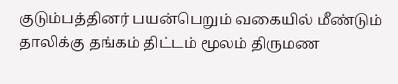குடும்பத்தினர் பயன்பெறும் வகையில் மீண்டும் தாலிக்கு தங்கம் திட்டம் மூலம் திருமண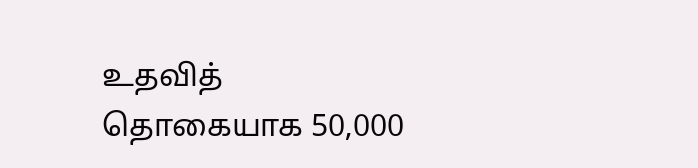உதவித் தொகையாக 50,000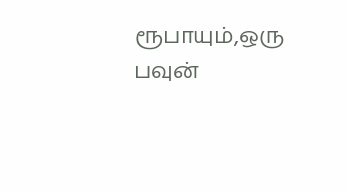ரூபாயும்,ஒரு பவுன்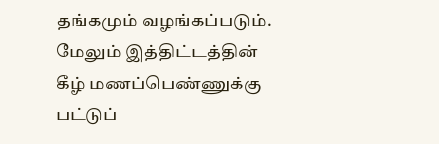தங்கமும் வழங்கப்படும்.
மேலும் இத்திட்டத்தின் கீழ் மணப்பெண்ணுக்கு பட்டுப்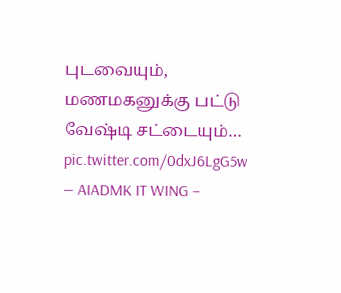புடவையும், மணமகனுக்கு பட்டு வேஷ்டி சட்டையும்… pic.twitter.com/0dxJ6LgG5w
— AIADMK IT WING –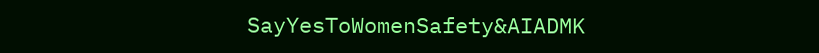SayYesToWomenSafety&AIADMK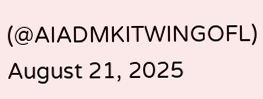(@AIADMKITWINGOFL) August 21, 2025